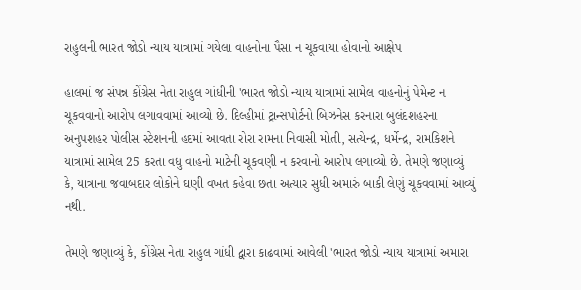રાહુલની ભારત જોડો ન્યાય યાત્રામાં ગયેલા વાહનોના પૈસા ન ચૂકવાયા હોવાનો આક્ષેપ

હાલમાં જ સંપન્ન કોંગ્રેસ નેતા રાહુલ ગાંધીની 'ભારત જોડો ન્યાય યાત્રામાં સામેલ વાહનોનું પેમેન્ટ ન ચૂકવવાનો આરોપ લગાવવામાં આવ્યો છે. દિલ્હીમાં ટ્રાન્સપોર્ટનો બિઝનેસ કરનારા બુલંદશહરના અનુપશહર પોલીસ સ્ટેશનની હદમાં આવતા રોરા રામના નિવાસી મોતી, સત્યેન્દ્ર, ધર્મેન્દ્ર, રામકિશને યાત્રામાં સામેલ 25 કરતા વધુ વાહનો માટેની ચૂકવણી ન કરવાનો આરોપ લગાવ્યો છે. તેમણે જણાવ્યું કે, યાત્રાના જવાબદાર લોકોને ઘણી વખત કહેવા છતા અત્યાર સુધી અમારું બાકી લેણું ચૂકવવામાં આવ્યું નથી.

તેમણે જણાવ્યું કે, કોંગ્રેસ નેતા રાહુલ ગાંધી દ્વારા કાઢવામાં આવેલી 'ભારત જોડો ન્યાય યાત્રામાં અમારા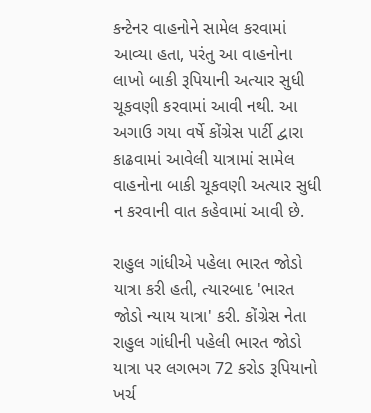કન્ટેનર વાહનોને સામેલ કરવામાં આવ્યા હતા, પરંતુ આ વાહનોના લાખો બાકી રૂપિયાની અત્યાર સુધી ચૂકવણી કરવામાં આવી નથી. આ અગાઉ ગયા વર્ષે કોંગ્રેસ પાર્ટી દ્વારા કાઢવામાં આવેલી યાત્રામાં સામેલ વાહનોના બાકી ચૂકવણી અત્યાર સુધી ન કરવાની વાત કહેવામાં આવી છે.

રાહુલ ગાંધીએ પહેલા ભારત જોડો યાત્રા કરી હતી, ત્યારબાદ 'ભારત જોડો ન્યાય યાત્રા' કરી. કોંગ્રેસ નેતા રાહુલ ગાંધીની પહેલી ભારત જોડો યાત્રા પર લગભગ 72 કરોડ રૂપિયાનો ખર્ચ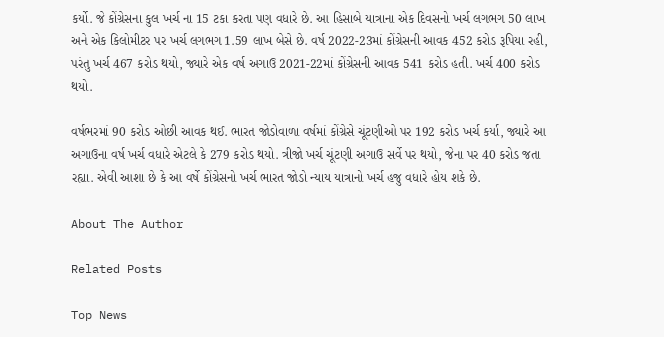કર્યો. જે કોંગ્રેસના કુલ ખર્ચ ના 15 ટકા કરતા પણ વધારે છે. આ હિસાબે યાત્રાના એક દિવસનો ખર્ચ લગભગ 50 લાખ અને એક કિલોમીટર પર ખર્ચ લગભગ 1.59 લાખ બેસે છે. વર્ષ 2022-23માં કોંગ્રેસની આવક 452 કરોડ રૂપિયા રહી, પરંતુ ખર્ચ 467 કરોડ થયો, જ્યારે એક વર્ષ અગાઉ 2021-22માં કોંગ્રેસની આવક 541 કરોડ હતી. ખર્ચ 400 કરોડ થયો.

વર્ષભરમાં 90 કરોડ ઓછી આવક થઈ. ભારત જોડોવાળા વર્ષમાં કોંગ્રેસે ચૂંટણીઓ પર 192 કરોડ ખર્ચ કર્યા, જ્યારે આ અગાઉના વર્ષ ખર્ચ વધારે એટલે કે 279 કરોડ થયો. ત્રીજો ખર્ચ ચૂંટણી અગાઉ સર્વે પર થયો, જેના પર 40 કરોડ જતા રહ્યા. એવી આશા છે કે આ વર્ષે કોંગ્રેસનો ખર્ચ ભારત જોડો ન્યાય યાત્રાનો ખર્ચ હજુ વધારે હોય શકે છે.

About The Author

Related Posts

Top News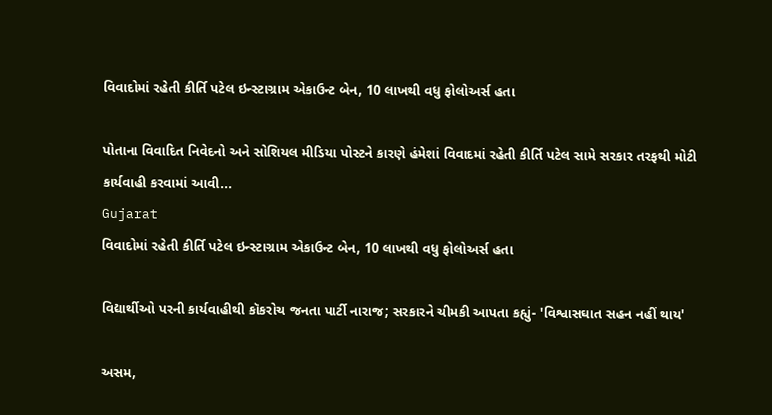વિવાદોમાં રહેતી કીર્તિ પટેલ ઇન્સ્ટાગ્રામ એકાઉન્ટ બેન, 10 લાખથી વધુ ફોલોઅર્સ હતા

પોતાના વિવાદિત નિવેદનો અને સોશિયલ મીડિયા પોસ્ટને કારણે હંમેશાં વિવાદમાં રહેતી કીર્તિ પટેલ સામે સરકાર તરફથી મોટી કાર્યવાહી કરવામાં આવી...
Gujarat
વિવાદોમાં રહેતી કીર્તિ પટેલ ઇન્સ્ટાગ્રામ એકાઉન્ટ બેન, 10 લાખથી વધુ ફોલોઅર્સ હતા

વિદ્યાર્થીઓ પરની કાર્યવાહીથી કૉકરોચ જનતા પાર્ટી નારાજ; સરકારને ચીમકી આપતા કહ્યું- 'વિશ્વાસઘાત સહન નહીં થાય'

અસમ,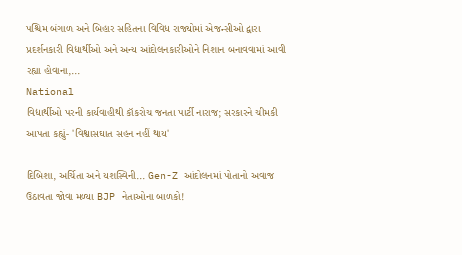પશ્ચિમ બંગાળ અને બિહાર સહિતના વિવિધ રાજ્યોમાં એજન્સીઓ દ્વારા પ્રદર્શનકારી વિદ્યાર્થીઓ અને અન્ય આંદોલનકારીઓને નિશાન બનાવવામાં આવી રહ્યા હોવાના,...
National
વિદ્યાર્થીઓ પરની કાર્યવાહીથી કૉકરોચ જનતા પાર્ટી નારાજ; સરકારને ચીમકી આપતા કહ્યું- 'વિશ્વાસઘાત સહન નહીં થાય'

દિબિશા, અર્ચિતા અને યશસ્વિની... Gen-Z આંદોલનમાં પોતાનો અવાજ ઉઠાવતા જોવા મળ્યા BJP નેતાઓના બાળકો!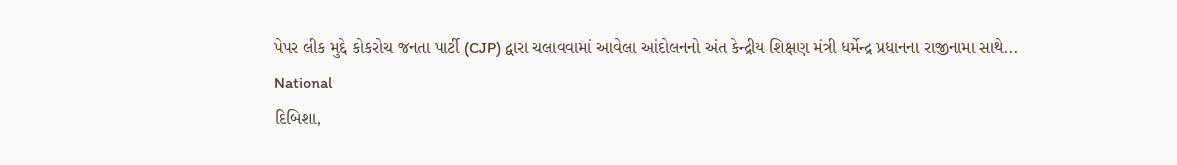પેપર લીક મુદ્દે કોકરોચ જનતા પાર્ટી (CJP) દ્વારા ચલાવવામાં આવેલા આંદોલનનો અંત કેન્દ્રીય શિક્ષણ મંત્રી ધર્મેન્દ્ર પ્રધાનના રાજીનામા સાથે...
National
દિબિશા,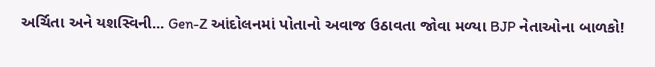અર્ચિતા અને યશસ્વિની... Gen-Z આંદોલનમાં પોતાનો અવાજ ઉઠાવતા જોવા મળ્યા BJP નેતાઓના બાળકો!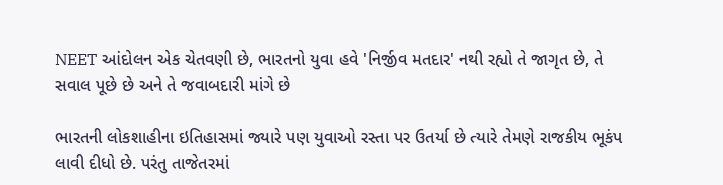NEET આંદોલન એક ચેતવણી છે, ભારતનો યુવા હવે 'નિર્જીવ મતદાર' નથી રહ્યો તે જાગૃત છે, તે સવાલ પૂછે છે અને તે જવાબદારી માંગે છે

ભારતની લોકશાહીના ઇતિહાસમાં જ્યારે પણ યુવાઓ રસ્તા પર ઉતર્યા છે ત્યારે તેમણે રાજકીય ભૂકંપ લાવી દીધો છે. પરંતુ તાજેતરમાં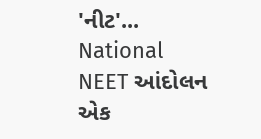'નીટ'...
National
NEET આંદોલન એક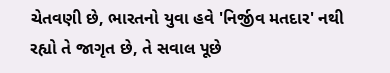ચેતવણી છે, ભારતનો યુવા હવે 'નિર્જીવ મતદાર' નથી રહ્યો તે જાગૃત છે, તે સવાલ પૂછે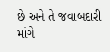છે અને તે જવાબદારી માંગે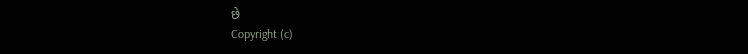છે
Copyright (c)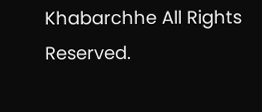Khabarchhe All Rights Reserved.